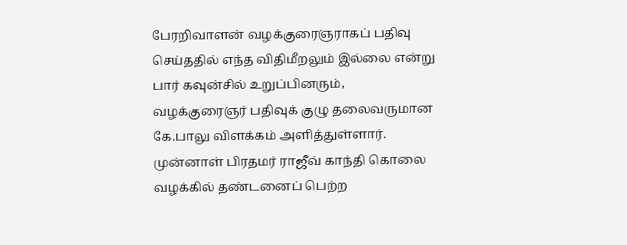பேரறிவாளன் வழக்குரைஞராகப் பதிவு செய்ததில் எந்த விதிமீறலும் இல்லை என்று பார் கவுன்சில் உறுப்பினரும், வழக்குரைஞர் பதிவுக் குழு தலைவருமான கே.பாலு விளக்கம் அளித்துள்ளார்.
முன்னாள் பிரதமர் ராஜீவ் காந்தி கொலை வழக்கில் தண்டனைப் பெற்ற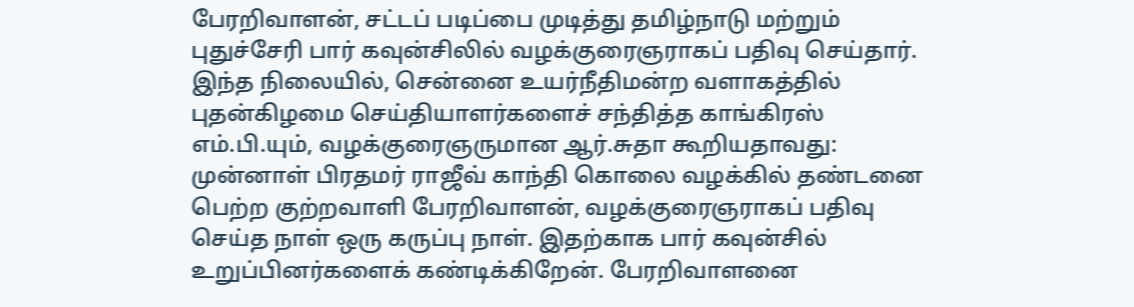பேரறிவாளன், சட்டப் படிப்பை முடித்து தமிழ்நாடு மற்றும் புதுச்சேரி பார் கவுன்சிலில் வழக்குரைஞராகப் பதிவு செய்தார். இந்த நிலையில், சென்னை உயர்நீதிமன்ற வளாகத்தில் புதன்கிழமை செய்தியாளர்களைச் சந்தித்த காங்கிரஸ் எம்.பி.யும், வழக்குரைஞருமான ஆர்.சுதா கூறியதாவது:
முன்னாள் பிரதமர் ராஜீவ் காந்தி கொலை வழக்கில் தண்டனை பெற்ற குற்றவாளி பேரறிவாளன், வழக்குரைஞராகப் பதிவு செய்த நாள் ஒரு கருப்பு நாள். இதற்காக பார் கவுன்சில் உறுப்பினர்களைக் கண்டிக்கிறேன். பேரறிவாளனை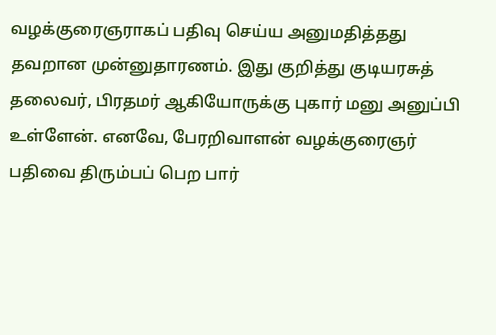வழக்குரைஞராகப் பதிவு செய்ய அனுமதித்தது தவறான முன்னுதாரணம். இது குறித்து குடியரசுத் தலைவர், பிரதமர் ஆகியோருக்கு புகார் மனு அனுப்பி உள்ளேன். எனவே, பேரறிவாளன் வழக்குரைஞர் பதிவை திரும்பப் பெற பார்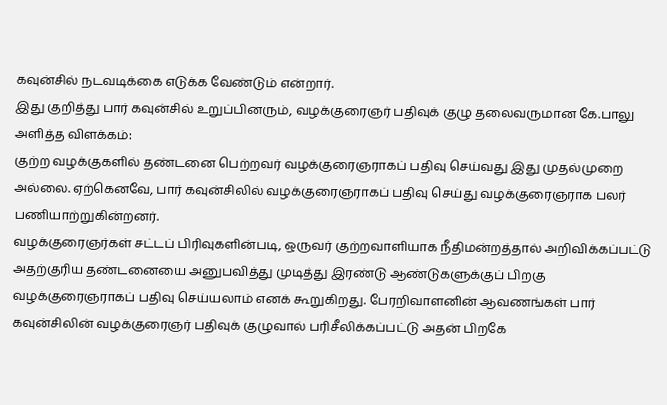கவுன்சில் நடவடிக்கை எடுக்க வேண்டும் என்றார்.
இது குறித்து பார் கவுன்சில் உறுப்பினரும், வழக்குரைஞர் பதிவுக் குழு தலைவருமான கே.பாலு அளித்த விளக்கம்:
குற்ற வழக்குகளில் தண்டனை பெற்றவர் வழக்குரைஞராகப் பதிவு செய்வது இது முதல்முறை அல்லை. ஏற்கெனவே, பார் கவுன்சிலில் வழக்குரைஞராகப் பதிவு செய்து வழக்குரைஞராக பலர் பணியாற்றுகின்றனர்.
வழக்குரைஞர்கள் சட்டப் பிரிவுகளின்படி, ஒருவர் குற்றவாளியாக நீதிமன்றத்தால் அறிவிக்கப்பட்டு அதற்குரிய தண்டனையை அனுபவித்து முடித்து இரண்டு ஆண்டுகளுக்குப் பிறகு வழக்குரைஞராகப் பதிவு செய்யலாம் எனக் கூறுகிறது. பேரறிவாளனின் ஆவணங்கள் பார் கவுன்சிலின் வழக்குரைஞர் பதிவுக் குழுவால் பரிசீலிக்கப்பட்டு அதன் பிறகே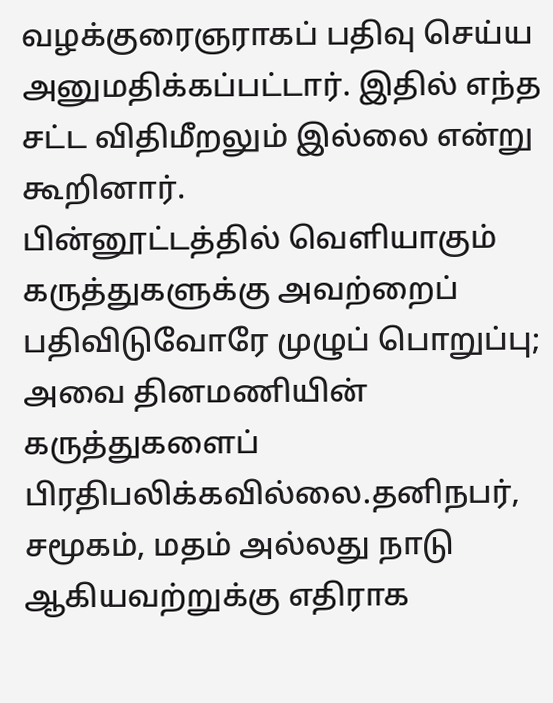வழக்குரைஞராகப் பதிவு செய்ய அனுமதிக்கப்பட்டார். இதில் எந்த சட்ட விதிமீறலும் இல்லை என்று கூறினார்.
பின்னூட்டத்தில் வெளியாகும் கருத்துகளுக்கு அவற்றைப் பதிவிடுவோரே முழுப் பொறுப்பு; அவை தினமணியின் கருத்துகளைப் பிரதிபலிக்கவில்லை.தனிநபர், சமூகம், மதம் அல்லது நாடு ஆகியவற்றுக்கு எதிராக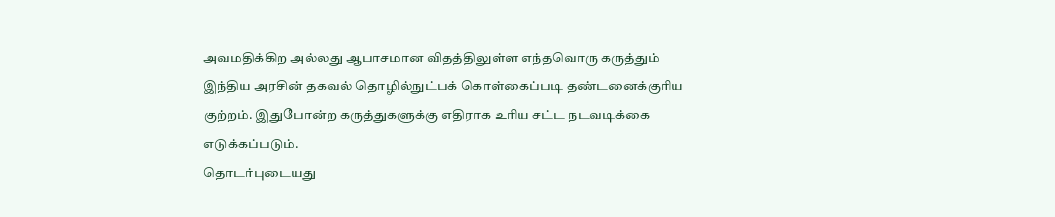அவமதிக்கிற அல்லது ஆபாசமான விதத்திலுள்ள எந்தவொரு கருத்தும் இந்திய அரசின் தகவல் தொழில்நுட்பக் கொள்கைப்படி தண்டனைக்குரிய குற்றம். இதுபோன்ற கருத்துகளுக்கு எதிராக உரிய சட்ட நடவடிக்கை எடுக்கப்படும்.
தொடர்புடையது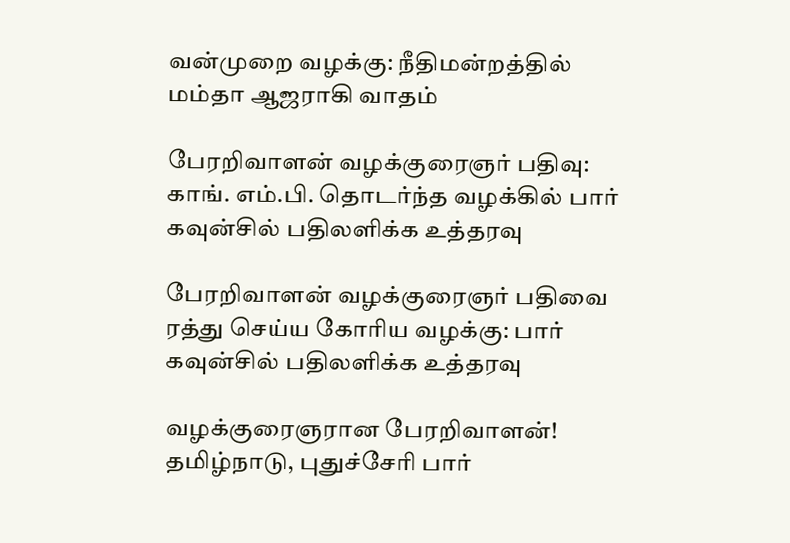வன்முறை வழக்கு: நீதிமன்றத்தில் மம்தா ஆஜராகி வாதம்

பேரறிவாளன் வழக்குரைஞர் பதிவு: காங். எம்.பி. தொடர்ந்த வழக்கில் பார் கவுன்சில் பதிலளிக்க உத்தரவு

பேரறிவாளன் வழக்குரைஞர் பதிவை ரத்து செய்ய கோரிய வழக்கு: பார் கவுன்சில் பதிலளிக்க உத்தரவு

வழக்குரைஞரான பேரறிவாளன்! தமிழ்நாடு, புதுச்சேரி பார்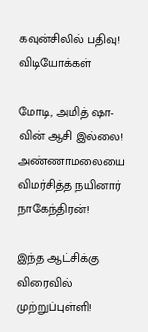கவுன்சிலில் பதிவு!
விடியோக்கள்

மோடி, அமித் ஷா-வின் ஆசி இல்லை! அண்ணாமலையை விமர்சித்த நயினார் நாகேந்திரன்!

இந்த ஆட்சிக்கு விரைவில் முற்றுப்புள்ளி!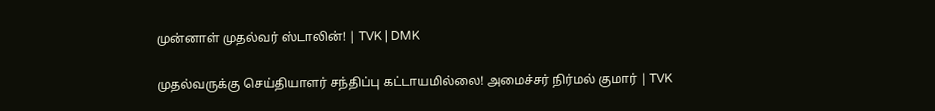முன்னாள் முதல்வர் ஸ்டாலின்! | TVK | DMK

முதல்வருக்கு செய்தியாளர் சந்திப்பு கட்டாயமில்லை! அமைச்சர் நிர்மல் குமார் | TVK